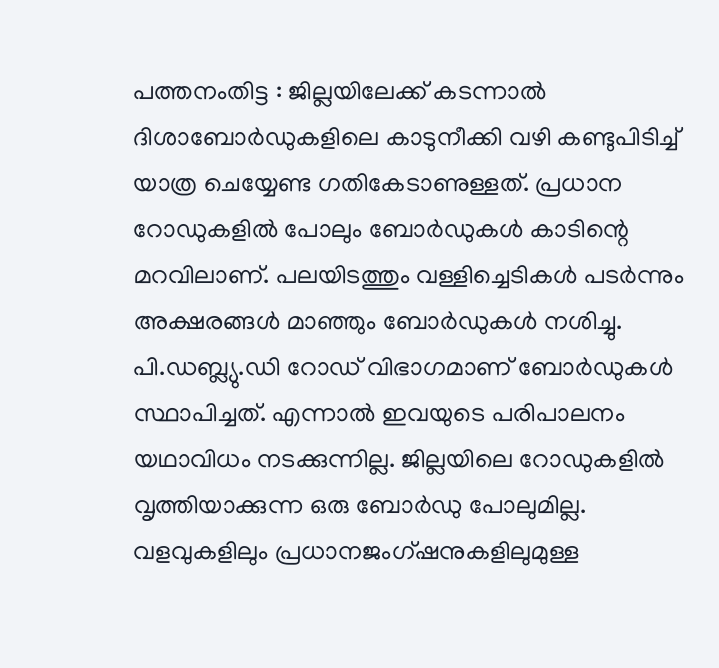പത്തനംതിട്ട : ജില്ലയിലേക്ക് കടന്നാൽ ദിശാബോർഡുകളിലെ കാടുനീക്കി വഴി കണ്ടുപിടിച്ച് യാത്ര ചെയ്യേണ്ട ഗതികേടാണുള്ളത്. പ്രധാന റോഡുകളിൽ പോലും ബോർഡുകൾ കാടിന്റെ മറവിലാണ്. പലയിടത്തും വള്ളിച്ചെടികൾ പടർന്നും അക്ഷരങ്ങൾ മാഞ്ഞും ബോർഡുകൾ നശിച്ചു. പി.ഡബ്ല്യു.ഡി റോഡ് വിഭാഗമാണ് ബോർഡുകൾ സ്ഥാപിച്ചത്. എന്നാൽ ഇവയുടെ പരിപാലനം യഥാവിധം നടക്കുന്നില്ല. ജില്ലയിലെ റോഡുകളിൽ വൃത്തിയാക്കുന്ന ഒരു ബോർഡു പോലുമില്ല. വളവുകളിലും പ്രധാനജംഗ്ഷനുകളിലുമുള്ള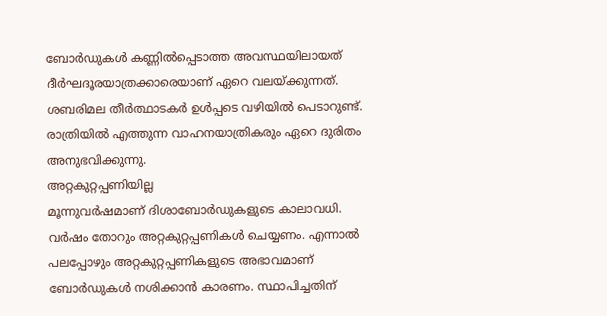ബോർഡുകൾ കണ്ണിൽപ്പെടാത്ത അവസ്ഥയിലായത് ദീർഘദൂരയാത്രക്കാരെയാണ് ഏറെ വലയ്ക്കുന്നത്. ശബരിമല തീർത്ഥാടകർ ഉൾപ്പടെ വഴിയിൽ പെടാറുണ്ട്. രാത്രിയിൽ എത്തുന്ന വാഹനയാത്രികരും ഏറെ ദുരിതം അനുഭവിക്കുന്നു.
അറ്റകുറ്റപ്പണിയില്ല
മൂന്നുവർഷമാണ് ദിശാബോർഡുകളുടെ കാലാവധി. വർഷം തോറും അറ്റകുറ്റപ്പണികൾ ചെയ്യണം. എന്നാൽ പലപ്പോഴും അറ്റകുറ്റപ്പണികളുടെ അഭാവമാണ് ബോർഡുകൾ നശിക്കാൻ കാരണം. സ്ഥാപിച്ചതിന്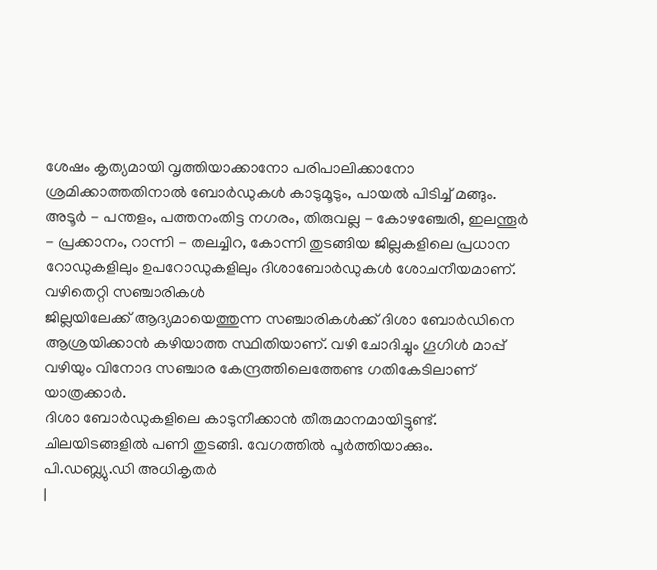ശേഷം കൃത്യമായി വൃത്തിയാക്കാനോ പരിപാലിക്കാനോ ശ്രമിക്കാത്തതിനാൽ ബോർഡുകൾ കാടുമൂടും, പായൽ പിടിച്ച് മങ്ങും. അടൂർ - പന്തളം, പത്തനംതിട്ട നഗരം, തിരുവല്ല - കോഴഞ്ചേരി, ഇലന്തൂർ - പ്രക്കാനം, റാന്നി - തലച്ചിറ, കോന്നി തുടങ്ങിയ ജില്ലകളിലെ പ്രധാന റോഡുകളിലും ഉപറോഡുകളിലും ദിശാബോർഡുകൾ ശോചനീയമാണ്.
വഴിതെറ്റി സഞ്ചാരികൾ
ജില്ലയിലേക്ക് ആദ്യമായെത്തുന്ന സഞ്ചാരികൾക്ക് ദിശാ ബോർഡിനെ ആശ്രയിക്കാൻ കഴിയാത്ത സ്ഥിതിയാണ്. വഴി ചോദിച്ചും ഗൂഗിൾ മാപ്പ് വഴിയും വിനോദ സഞ്ചാര കേന്ദ്രത്തിലെത്തേണ്ട ഗതികേടിലാണ് യാത്രക്കാർ.
ദിശാ ബോർഡുകളിലെ കാടുനീക്കാൻ തീരുമാനമായിട്ടുണ്ട്. ചിലയിടങ്ങളിൽ പണി തുടങ്ങി. വേഗത്തിൽ പൂർത്തിയാക്കും.
പി.ഡബ്ല്യു.ഡി അധികൃതർ
|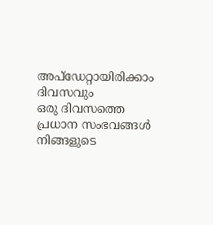അപ്ഡേറ്റായിരിക്കാം ദിവസവും
ഒരു ദിവസത്തെ പ്രധാന സംഭവങ്ങൾ നിങ്ങളുടെ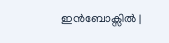ഇൻബോക്സിൽ |